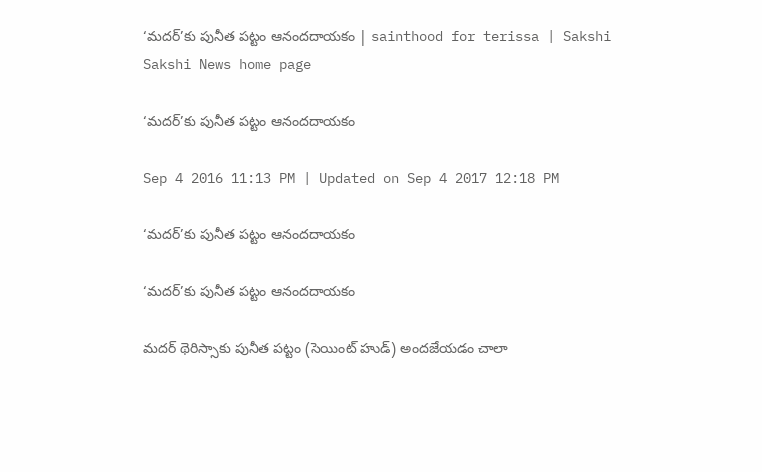‘మదర్‌’కు పునీత పట్టం ఆనందదాయకం | sainthood for terissa | Sakshi
Sakshi News home page

‘మదర్‌’కు పునీత పట్టం ఆనందదాయకం

Sep 4 2016 11:13 PM | Updated on Sep 4 2017 12:18 PM

‘మదర్‌’కు పునీత పట్టం ఆనందదాయకం

‘మదర్‌’కు పునీత పట్టం ఆనందదాయకం

మదర్‌ థెరిస్సాకు పునీత పట్టం (సెయింట్‌ హుడ్‌) అందజేయడం చాలా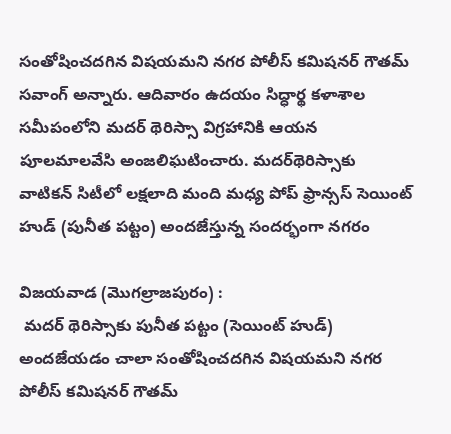సంతోషించదగిన విషయమని నగర పోలీస్‌ కమిషనర్‌ గౌతమ్‌ సవాంగ్‌ అన్నారు. ఆదివారం ఉదయం సిద్ధార్థ కళాశాల సమీపంలోని మదర్‌ థెరిస్సా విగ్రహానికి ఆయన పూలమాలవేసి అంజలిఘటించారు. మదర్‌థెరిస్సాకు వాటికన్‌ సిటీలో లక్షలాది మంది మధ్య పోప్‌ ఫ్రాన్సస్‌ సెయింట్‌ హుడ్‌ (పునీత పట్టం) అందజేస్తున్న సందర్భంగా నగరం

విజయవాడ (మొగల్రాజపురం) :
 మదర్‌ థెరిస్సాకు పునీత పట్టం (సెయింట్‌ హుడ్‌) అందజేయడం చాలా సంతోషించదగిన విషయమని నగర పోలీస్‌ కమిషనర్‌ గౌతమ్‌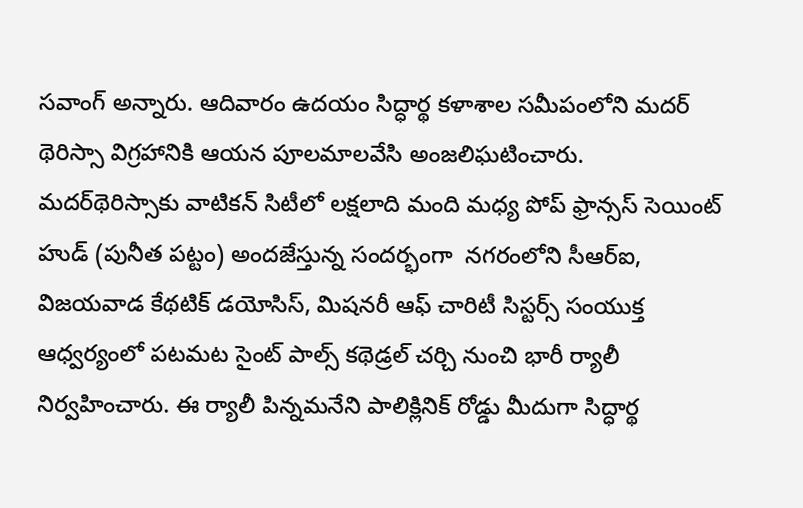సవాంగ్‌ అన్నారు. ఆదివారం ఉదయం సిద్ధార్థ కళాశాల సమీపంలోని మదర్‌ థెరిస్సా విగ్రహానికి ఆయన పూలమాలవేసి అంజలిఘటించారు. మదర్‌థెరిస్సాకు వాటికన్‌ సిటీలో లక్షలాది మంది మధ్య పోప్‌ ఫ్రాన్సస్‌ సెయింట్‌ హుడ్‌ (పునీత పట్టం) అందజేస్తున్న సందర్భంగా  నగరంలోని సీఆర్‌ఐ, విజయవాడ కేథటిక్‌ డయోసిస్, మిషనరీ ఆఫ్‌ చారిటీ సిస్టర్స్‌ సంయుక్త ఆధ్వర్యంలో పటమట సైంట్‌ పాల్స్‌ కథెడ్రల్‌ చర్చి నుంచి భారీ ర్యాలీ నిర్వహించారు. ఈ ర్యాలీ పిన్నమనేని పాలిక్లినిక్‌ రోడ్డు మీదుగా సిద్ధార్థ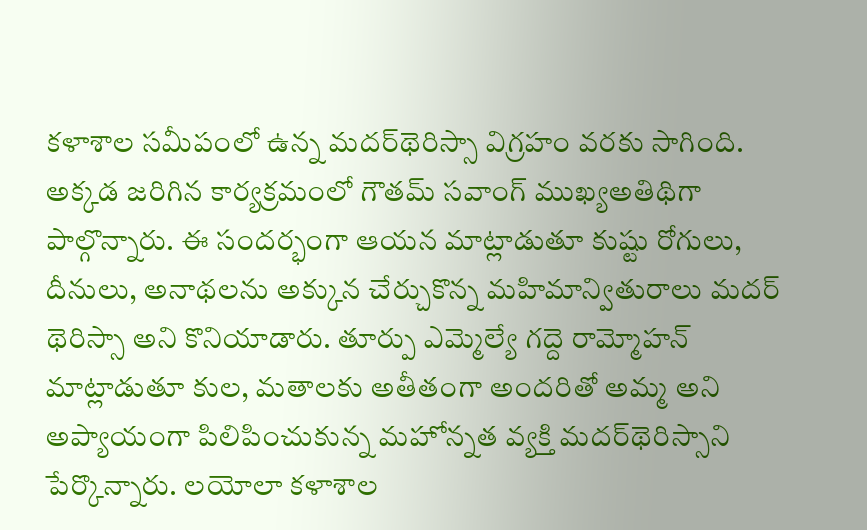కళాశాల సమీపంలో ఉన్న మదర్‌థెరిస్సా విగ్రహం వరకు సాగింది. అక్కడ జరిగిన కార్యక్రమంలో గౌతమ్‌ సవాంగ్‌ ముఖ్యఅతిథిగా పాల్గొన్నారు. ఈ సందర్భంగా ఆయన మాట్లాడుతూ కుష్టు రోగులు, దీనులు, అనాథలను అక్కున చేర్చుకొన్న మహిమాన్వితురాలు మదర్‌ థెరిస్సా అని కొనియాడారు. తూర్పు ఎమ్మెల్యే గద్దె రామ్మోహన్‌ మాట్లాడుతూ కుల, మతాలకు అతీతంగా అందరితో అమ్మ అని అప్యాయంగా పిలిపించుకున్న మహోన్నత వ్యక్తి మదర్‌థెరిస్సాని పేర్కొన్నారు. లయోలా కళాశాల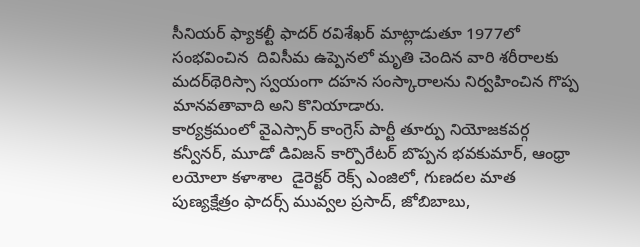సీనియర్‌ ఫ్యాకల్టీ ఫాదర్‌ రవిశేఖర్‌ మాట్లాడుతూ 1977లో సంభవించిన  దివిసీమ ఉప్పెనలో మృతి చెందిన వారి శరీరాలకు మదర్‌థెరిస్సా స్వయంగా దహన సంస్కారాలను నిర్వహించిన గొప్ప మానవతావాది అని కొనియాడారు.
కార్యక్రమంలో వైఎస్సార్‌ కాంగ్రెస్‌ పార్టీ తూర్పు నియోజకవర్గ కన్వీనర్, మూడో డివిజన్‌ కార్పొరేటర్‌ బొప్పన భవకుమార్, ఆంధ్రా లయోలా కళాశాల  డైరెక్టర్‌ రెక్స్‌ ఎంజిలో, గుణదల మాత పుణ్యక్షేత్రం ఫాదర్స్‌ మువ్వల ప్రసాద్, జోబిబాబు,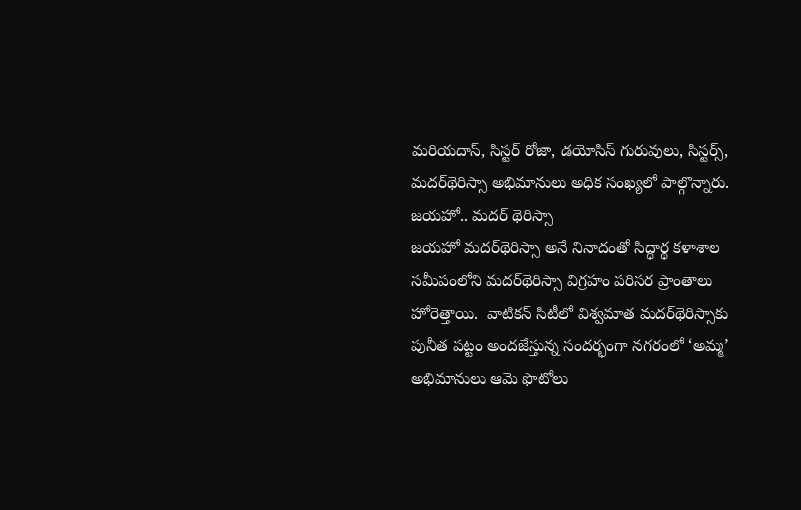మరియదాస్, సిస్టర్‌ రోజా, డయోసిస్‌ గురువులు, సిస్టర్స్, మదర్‌థెరిస్సా అభిమానులు అధిక సంఖ్యలో పాల్గొన్నారు.
జయహో.. మదర్‌ థెరిస్సా
జయహో మదర్‌థెరిస్సా అనే నినాదంతో సిద్ధార్థ కళాశాల సమీపంలోని మదర్‌థెరిస్సా విగ్రహం పరిసర ప్రాంతాలు హోరెత్తాయి.  వాటికన్‌ సిటీలో విశ్వమాత మదర్‌థెరిస్సాకు పునీత పట్టం అందజేస్తున్న సందర్భంగా నగరంలో ‘అమ్మ’ అభిమానులు ఆమె ఫొటోలు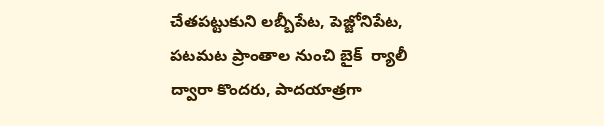చేతపట్టుకుని లబ్బీపేట, పెజ్జోనిపేట, పటమట ప్రాంతాల నుంచి బైక్‌  ర్యాలీ ద్వారా కొందరు, పాదయాత్రగా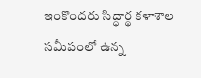ఇంకొందరు సిద్ధార్థ కళాశాల సమీపంలో ఉన్న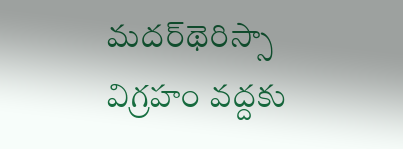మదర్‌థెరిస్సా విగ్రహం వద్దకు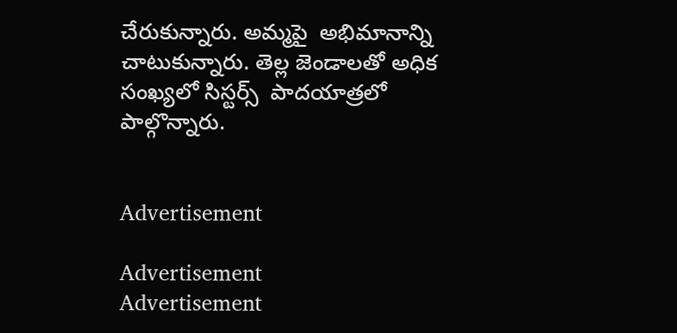చేరుకున్నారు. అమ్మపై  అభిమానాన్ని చాటుకున్నారు. తెల్ల జెండాలతో అధిక సంఖ్యలో సిస్టర్స్‌  పాదయాత్రలో పాల్గొన్నారు.


Advertisement

Advertisement
Advertisement